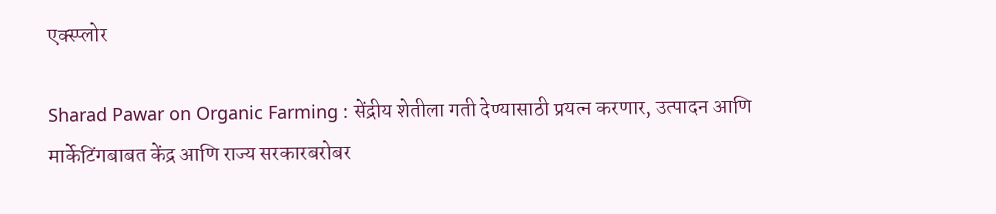एक्स्प्लोर

Sharad Pawar on Organic Farming : सेंद्रीय शेतीला गती देण्यासाठी प्रयत्न करणार, उत्पादन आणि मार्केटिंगबाबत केंद्र आणि राज्य सरकारबरोबर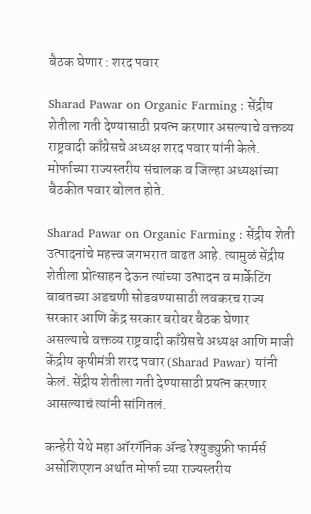बैठक घेणार : शरद पवार

Sharad Pawar on Organic Farming : सेंद्रीय शेतीला गती देण्यासाठी प्रयत्न करणार असल्याचे वक्तव्य राष्ट्रवादी काँग्रेसचे अध्यक्ष शरद पवार यांनी केले. मोर्फाच्या राज्यस्तरीय संचालक व जिल्हा अध्यक्षांच्या बैठकीत पवार बोलत होते.

Sharad Pawar on Organic Farming : सेंद्रीय शेती उत्पादनांचे महत्त्व जगभरात वाढत आहे. त्यामुळं सेंद्रीय शेतीला प्रोत्साहन देऊन त्यांच्या उत्पादन व मार्केटिंग बाबतच्या अडचणी सोडवण्यासाठी लवकरच राज्य सरकार आणि केंद्र सरकार बरोबर बैठक घेणार असल्याचे वक्तव्य राष्ट्रवादी काँग्रेसचे अध्यक्ष आणि माजी केंद्रीय कृषीमंत्री शरद पवार (Sharad Pawar) यांनी केलं. सेंद्रीय शेतीला गती देण्यासाठी प्रयत्न करणार आसल्याचं त्यांनी सांगितलं.

कन्हेरी येथे महा ऑरगॅनिक ॲन्ड रेश्युड्युफ्री फार्मर्स असोशिएशन अर्थात मोर्फा च्या राज्यस्तरीय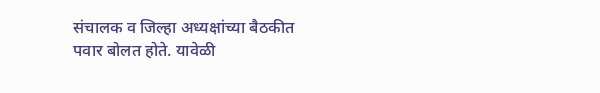संचालक व जिल्हा अध्यक्षांच्या बैठकीत पवार बोलत होते. यावेळी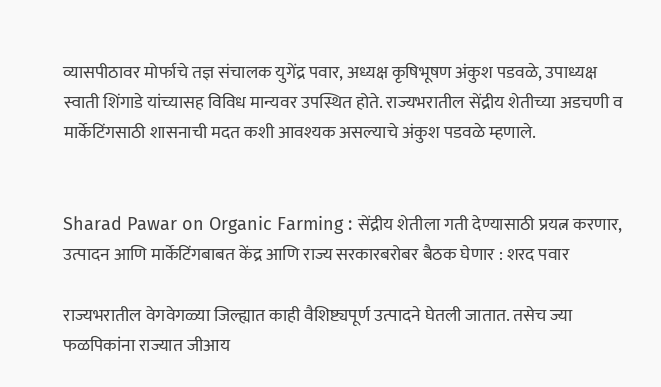व्यासपीठावर मोर्फाचे तज्ञ संचालक युगेंद्र पवार, अध्यक्ष कृषिभूषण अंकुश पडवळे, उपाध्यक्ष स्वाती शिंगाडे यांच्यासह विविध मान्यवर उपस्थित होते. राज्यभरातील सेंद्रीय शेतीच्या अडचणी व मार्केटिंगसाठी शासनाची मदत कशी आवश्यक असल्याचे अंकुश पडवळे म्हणाले.


Sharad Pawar on Organic Farming : सेंद्रीय शेतीला गती देण्यासाठी प्रयत्न करणार, उत्पादन आणि मार्केटिंगबाबत केंद्र आणि राज्य सरकारबरोबर बैठक घेणार : शरद पवार

राज्यभरातील वेगवेगळ्या जिल्ह्यात काही वैशिष्ट्यपूर्ण उत्पादने घेतली जातात. तसेच ज्या फळपिकांना राज्यात जीआय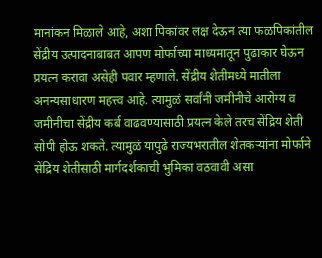मानांकन मिळाले आहे, अशा पिकांवर लक्ष देऊन त्या फळपिकांतील सेंद्रीय उत्पादनाबाबत आपण मोर्फाच्या माध्यमातून पुढाकार घेऊन प्रयत्न करावा असेही पवार म्हणाले. सेंद्रीय शेतीमध्ये मातीला अनन्यसाधारण महत्त्व आहे. त्यामुळं सर्वांनी जमीनीचे आरोग्य व जमीनीचा सेंद्रीय कर्ब वाढवण्यासाठी प्रयत्न केले तरच सेंद्रिय शेती सोपी होऊ शकते. त्यामुळं यापुढे राज्यभरातील शेतकऱ्यांना मोर्फाने सेंद्रिय शेतीसाठी मार्गदर्शकाची भुमिका वठवावी असा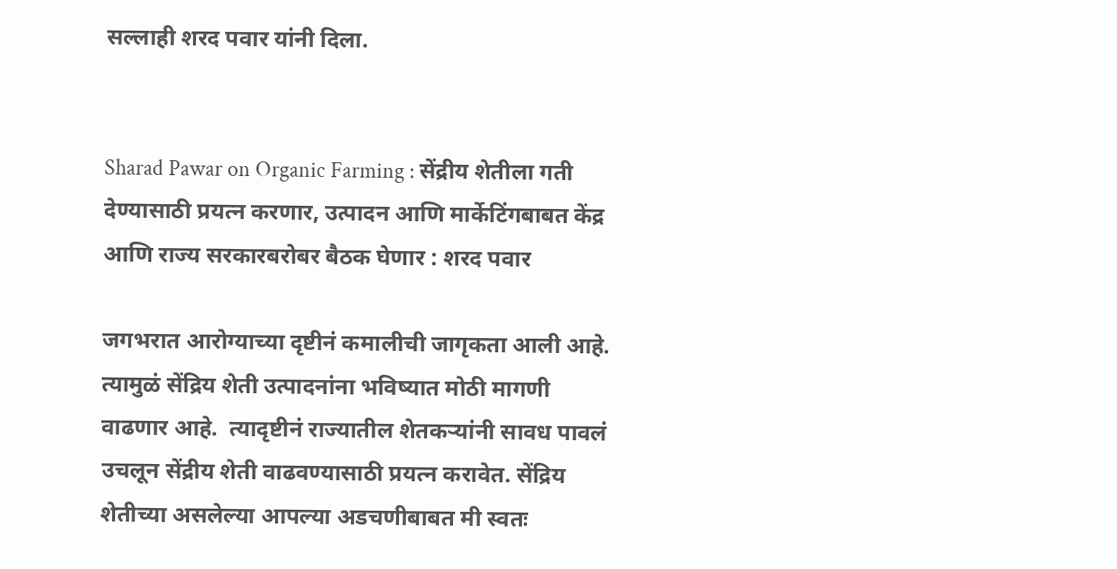सल्लाही शरद पवार यांनी दिला.


Sharad Pawar on Organic Farming : सेंद्रीय शेतीला गती देण्यासाठी प्रयत्न करणार, उत्पादन आणि मार्केटिंगबाबत केंद्र आणि राज्य सरकारबरोबर बैठक घेणार : शरद पवार

जगभरात आरोग्याच्या दृष्टीनं कमालीची जागृकता आली आहे. त्यामुळं सेंद्रिय शेती उत्पादनांना भविष्यात मोठी मागणी वाढणार आहे.  त्यादृष्टीनं राज्यातील शेतकऱ्यांनी सावध पावलं उचलून सेंद्रीय शेती वाढवण्यासाठी प्रयत्न करावेत. सेंद्रिय शेतीच्या असलेल्या आपल्या अडचणीबाबत मी स्वतः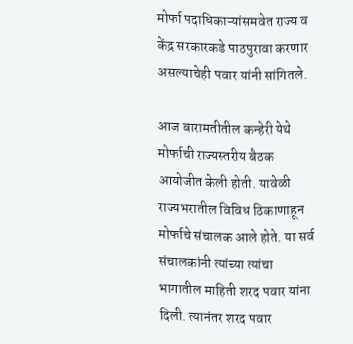मोर्फा पदाधिकाऱ्यांसमवेत राज्य व केंद्र सरकारकडे पाठपुरावा करणार असल्याचेही पवार यांनी सांगितले.

आज बारामतीतील कन्हेरी येथे मोर्फाची राज्यस्तरीय बैठक आयोजीत केली होती. यावेळी राज्यभरातील विविध ठिकाणाहून मोर्फाचे संचालक आले होते. या सर्व संचालकांनी त्यांच्या त्यांचा भागातील माहिती शरद पवार यांना दिली. त्यानंतर शरद पवार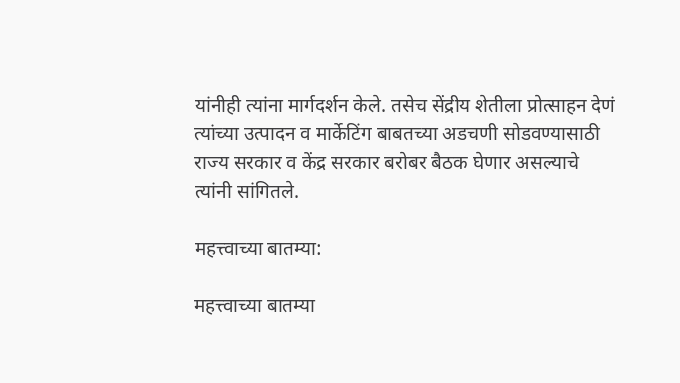यांनीही त्यांना मार्गदर्शन केले. तसेच सेंद्रीय शेतीला प्रोत्साहन देणं त्यांच्या उत्पादन व मार्केटिंग बाबतच्या अडचणी सोडवण्यासाठी राज्य सरकार व केंद्र सरकार बरोबर बैठक घेणार असल्याचे त्यांनी सांगितले.

महत्त्वाच्या बातम्या:

महत्त्वाच्या बातम्या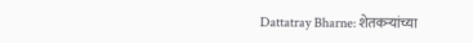Dattatray Bharne: शेतकऱ्यांच्या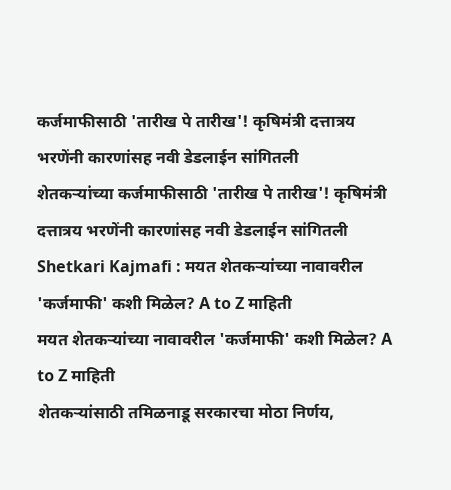कर्जमाफीसाठी 'तारीख पे तारीख'! कृषिमंत्री दत्तात्रय भरणेंनी कारणांसह नवी डेडलाईन सांगितली
शेतकऱ्यांच्या कर्जमाफीसाठी 'तारीख पे तारीख'! कृषिमंत्री दत्तात्रय भरणेंनी कारणांसह नवी डेडलाईन सांगितली
Shetkari Kajmafi : मयत शेतकऱ्यांच्या नावावरील 'कर्जमाफी' कशी मिळेल? A to Z माहिती
मयत शेतकऱ्यांच्या नावावरील 'कर्जमाफी' कशी मिळेल? A to Z माहिती
शेतकऱ्यांसाठी तमिळनाडू सरकारचा मोठा निर्णय,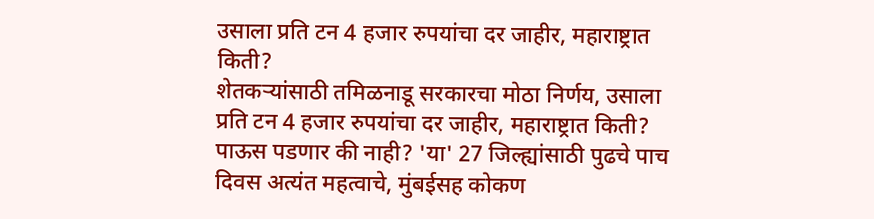उसाला प्रति टन 4 हजार रुपयांचा दर जाहीर, महाराष्ट्रात किती?
शेतकऱ्यांसाठी तमिळनाडू सरकारचा मोठा निर्णय, उसाला प्रति टन 4 हजार रुपयांचा दर जाहीर, महाराष्ट्रात किती?
पाऊस पडणार की नाही? 'या' 27 जिल्ह्यांसाठी पुढचे पाच दिवस अत्यंत महत्वाचे, मुंबईसह कोकण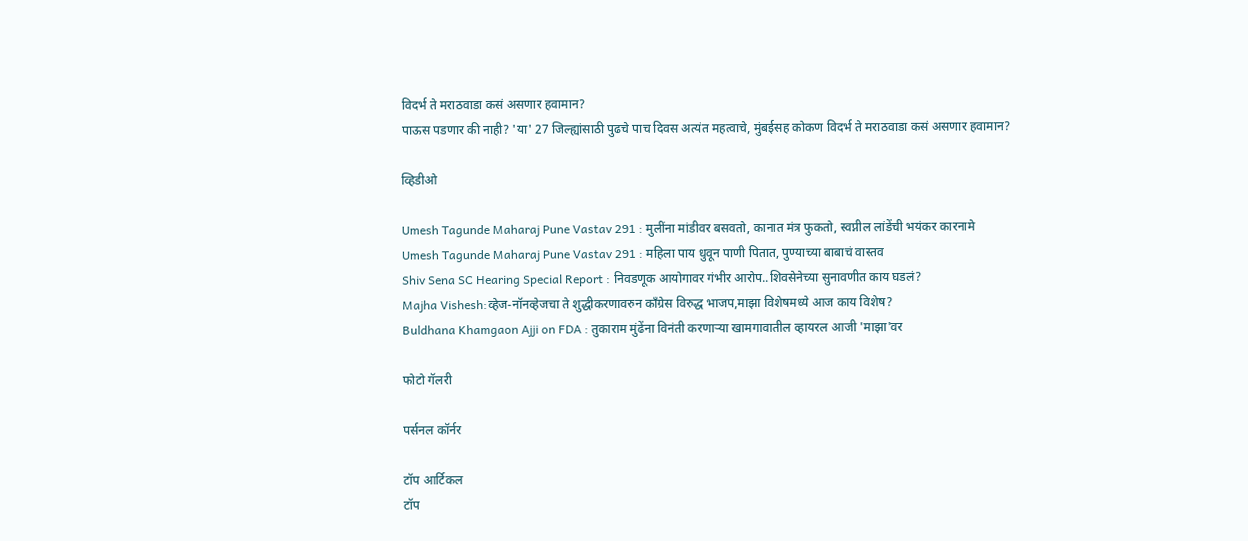विदर्भ ते मराठवाडा कसं असणार हवामान?
पाऊस पडणार की नाही? 'या' 27 जिल्ह्यांसाठी पुढचे पाच दिवस अत्यंत महत्वाचे, मुंबईसह कोकण विदर्भ ते मराठवाडा कसं असणार हवामान?

व्हिडीओ

Umesh Tagunde Maharaj Pune Vastav 291 : मुलींना मांडीवर बसवतो, कानात मंत्र फुकतो, स्वप्नील लांडेंची भयंकर कारनामे
Umesh Tagunde Maharaj Pune Vastav 291 : महिला पाय धुवून पाणी पितात, पुण्याच्या बाबाचं वास्तव
Shiv Sena SC Hearing Special Report : निवडणूक आयोगावर गंभीर आरोप..शिवसेनेच्या सुनावणीत काय घडलं?
Majha Vishesh:व्हेज-नॉनव्हेजचा ते शुद्धीकरणावरुन काँग्रेस विरुद्ध भाजप,माझा विशेषमध्ये आज काय विशेष?
Buldhana Khamgaon Ajji on FDA : तुकाराम मुंढेंना विनंती करणाऱ्या खामगावातील व्हायरल आजी 'माझा'वर

फोटो गॅलरी

पर्सनल कॉर्नर

टॉप आर्टिकल
टॉप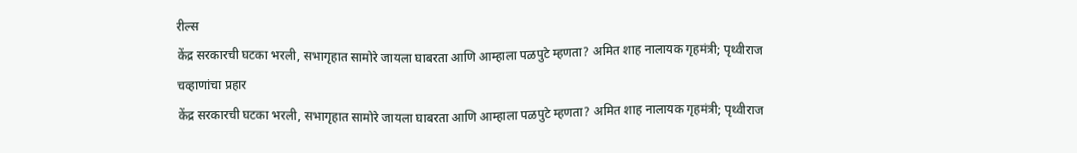रील्स
केंद्र सरकारची घटका भरली, सभागृहात सामोरे जायला घाबरता आणि आम्हाला पळपुटे म्हणता? अमित शाह नालायक गृहमंत्री; पृथ्वीराज चव्हाणांचा प्रहार
केंद्र सरकारची घटका भरली, सभागृहात सामोरे जायला घाबरता आणि आम्हाला पळपुटे म्हणता? अमित शाह नालायक गृहमंत्री; पृथ्वीराज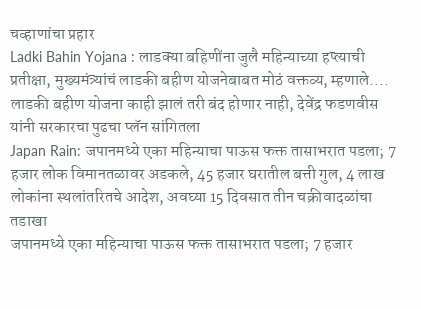चव्हाणांचा प्रहार
Ladki Bahin Yojana : लाडक्या बहिणींना जुलै महिन्याच्या हप्त्याची प्रतीक्षा, मुख्यमंत्र्यांचं लाडकी बहीण योजनेबाबत मोठं वक्तव्य, म्हणाले....
लाडकी बहीण योजना काही झालं तरी बंद होणार नाही, देवेंद्र फडणवीस यांनी सरकारचा पुढचा प्लॅन सांगितला
Japan Rain: जपानमध्ये एका महिन्याचा पाऊस फक्त तासाभरात पडला; 7 हजार लोक विमानतळावर अडकले, 45 हजार घरातील बत्ती गुल, 4 लाख लोकांना स्थलांतरितचे आदेश, अवघ्या 15 दिवसात तीन चक्रीवादळांचा तडाखा
जपानमध्ये एका महिन्याचा पाऊस फक्त तासाभरात पडला; 7 हजार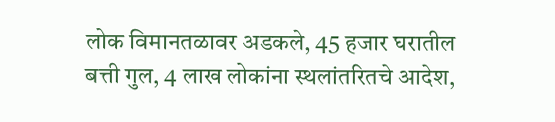लोक विमानतळावर अडकले, 45 हजार घरातील बत्ती गुल, 4 लाख लोकांना स्थलांतरितचे आदेश,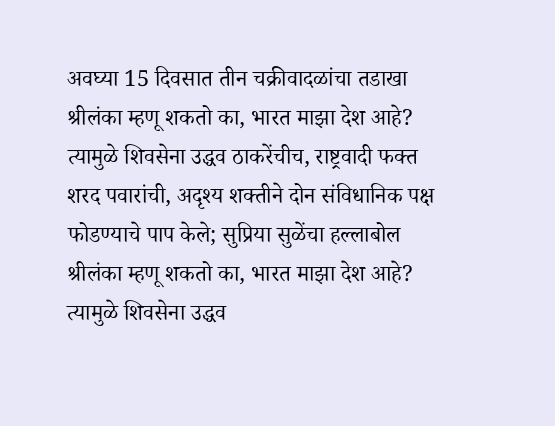अवघ्या 15 दिवसात तीन चक्रीवादळांचा तडाखा
श्रीलंका म्हणू शकतो का, भारत माझा देश आहे? त्यामुळे शिवसेना उद्धव ठाकरेंचीच, राष्ट्रवादी फक्त शरद पवारांची, अदृश्य शक्तीने दोन संविधानिक पक्ष फोडण्याचे पाप केले; सुप्रिया सुळेंचा हल्लाबोल
श्रीलंका म्हणू शकतो का, भारत माझा देश आहे? त्यामुळे शिवसेना उद्धव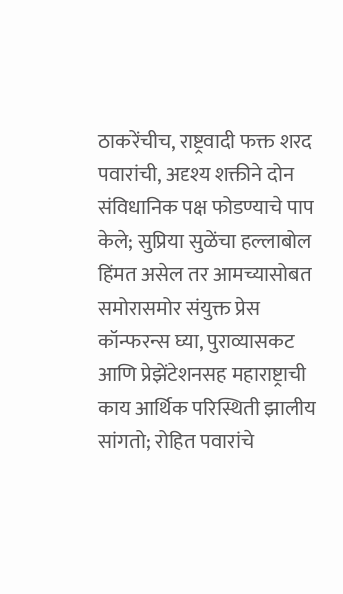ठाकरेंचीच, राष्ट्रवादी फक्त शरद पवारांची, अदृश्य शक्तीने दोन संविधानिक पक्ष फोडण्याचे पाप केले; सुप्रिया सुळेंचा हल्लाबोल
हिंमत असेल तर आमच्यासोबत समोरासमोर संयुक्त प्रेस कॉन्फरन्स घ्या, पुराव्यासकट आणि प्रेझेंटेशनसह महाराष्ट्राची काय आर्थिक परिस्थिती झालीय सांगतो; रोहित पवारांचे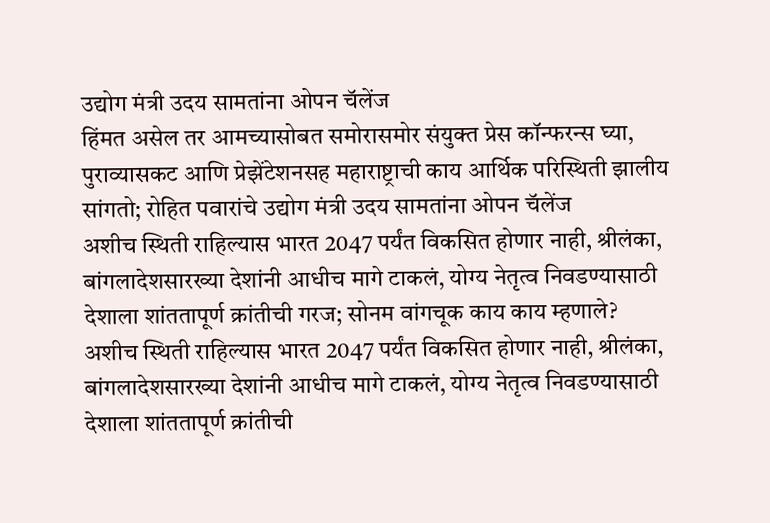उद्योग मंत्री उदय सामतांना ओपन चॅलेंज
हिंमत असेल तर आमच्यासोबत समोरासमोर संयुक्त प्रेस कॉन्फरन्स घ्या, पुराव्यासकट आणि प्रेझेंटेशनसह महाराष्ट्राची काय आर्थिक परिस्थिती झालीय सांगतो; रोहित पवारांचे उद्योग मंत्री उदय सामतांना ओपन चॅलेंज
अशीच स्थिती राहिल्यास भारत 2047 पर्यंत विकसित होणार नाही, श्रीलंका, बांगलादेशसारख्या देशांनी आधीच मागे टाकलं, योग्य नेतृत्व निवडण्यासाठी देशाला शांततापूर्ण क्रांतीची गरज; सोनम वांगचूक काय काय म्हणाले?
अशीच स्थिती राहिल्यास भारत 2047 पर्यंत विकसित होणार नाही, श्रीलंका, बांगलादेशसारख्या देशांनी आधीच मागे टाकलं, योग्य नेतृत्व निवडण्यासाठी देशाला शांततापूर्ण क्रांतीची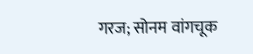गरज; सोनम वांगचूक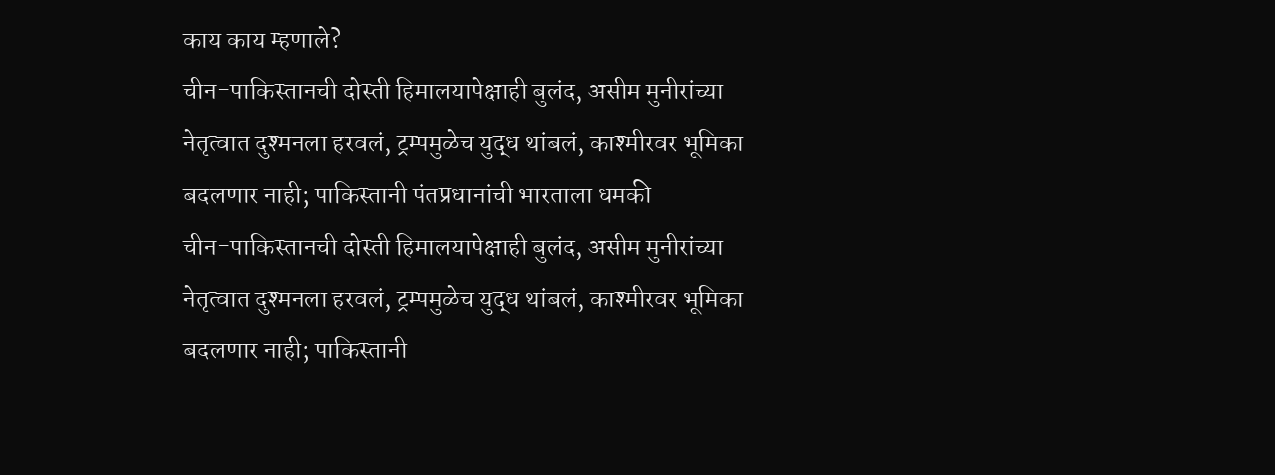काय काय म्हणाले?
चीन-पाकिस्तानची दोस्ती हिमालयापेक्षाही बुलंद, असीम मुनीरांच्या नेतृत्वात दुश्मनला हरवलं, ट्रम्पमुळेच युद्ध थांबलं, काश्मीरवर भूमिका बदलणार नाही; पाकिस्तानी पंतप्रधानांची भारताला धमकी
चीन-पाकिस्तानची दोस्ती हिमालयापेक्षाही बुलंद, असीम मुनीरांच्या नेतृत्वात दुश्मनला हरवलं, ट्रम्पमुळेच युद्ध थांबलं, काश्मीरवर भूमिका बदलणार नाही; पाकिस्तानी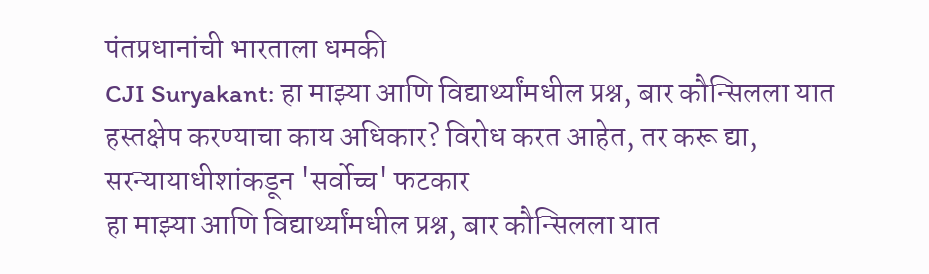पंतप्रधानांची भारताला धमकी
CJI Suryakant: हा माझ्या आणि विद्यार्थ्यांमधील प्रश्न, बार कौन्सिलला यात हस्तक्षेप करण्याचा काय अधिकार? विरोध करत आहेत, तर करू द्या, सरन्यायाधीशांकडून 'सर्वोच्च' फटकार
हा माझ्या आणि विद्यार्थ्यांमधील प्रश्न, बार कौन्सिलला यात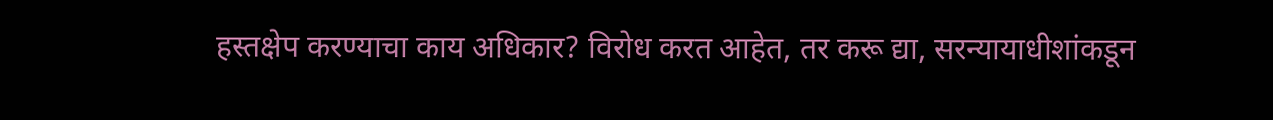हस्तक्षेप करण्याचा काय अधिकार? विरोध करत आहेत, तर करू द्या, सरन्यायाधीशांकडून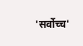'सर्वोच्च'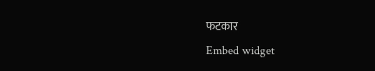फटकार
Embed widget